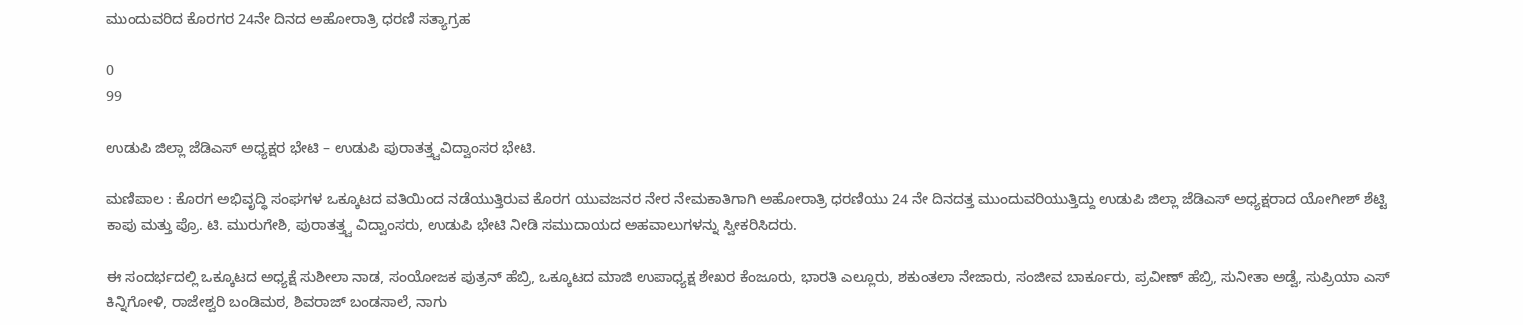ಮುಂದುವರಿದ ಕೊರಗರ 24ನೇ ದಿನದ ಅಹೋರಾತ್ರಿ ಧರಣಿ ಸತ್ಯಾಗ್ರಹ

0
99

ಉಡುಪಿ ಜಿಲ್ಲಾ ಜೆಡಿಎಸ್ ಅಧ್ಯಕ್ಷರ ಭೇಟಿ – ಉಡುಪಿ ಪುರಾತತ್ತ್ವವಿದ್ವಾಂಸರ ಭೇಟಿ.

ಮಣಿಪಾಲ : ಕೊರಗ ಅಭಿವೃದ್ಧಿ ಸಂಘಗಳ ಒಕ್ಕೂಟದ ವತಿಯಿಂದ ನಡೆಯುತ್ತಿರುವ ಕೊರಗ ಯುವಜನರ ನೇರ ನೇಮಕಾತಿಗಾಗಿ ಅಹೋರಾತ್ರಿ ಧರಣಿಯು 24 ನೇ ದಿನದತ್ತ ಮುಂದುವರಿಯುತ್ತಿದ್ದು ಉಡುಪಿ ಜಿಲ್ಲಾ ಜೆಡಿಎಸ್ ಅಧ್ಯಕ್ಷರಾದ ಯೋಗೀಶ್ ಶೆಟ್ಟಿ ಕಾಪು ಮತ್ತು ಪ್ರೊ. ಟಿ. ಮುರುಗೇಶಿ, ಪುರಾತತ್ತ್ವ ವಿದ್ವಾಂಸರು, ಉಡುಪಿ ಭೇಟಿ ನೀಡಿ ಸಮುದಾಯದ ಅಹವಾಲುಗಳನ್ನು ಸ್ವೀಕರಿಸಿದರು.

ಈ ಸಂದರ್ಭದಲ್ಲಿ ಒಕ್ಕೂಟದ ಅಧ್ಯಕ್ಷೆ ಸುಶೀಲಾ ನಾಡ, ಸಂಯೋಜಕ ಪುತ್ರನ್ ಹೆಬ್ರಿ, ಒಕ್ಕೂಟದ ಮಾಜಿ ಉಪಾಧ್ಯಕ್ಷ ಶೇಖರ ಕೆಂಜೂರು, ಭಾರತಿ ಎಲ್ಲೂರು, ಶಕುಂತಲಾ ನೇಜಾರು, ಸಂಜೀವ ಬಾರ್ಕೂರು, ಪ್ರವೀಣ್ ಹೆಬ್ರಿ, ಸುನೀತಾ ಅಡ್ವೆ, ಸುಪ್ರಿಯಾ ಎಸ್ ಕಿನ್ನಿಗೋಳಿ, ರಾಜೇಶ್ವರಿ ಬಂಡಿಮಠ, ಶಿವರಾಜ್ ಬಂಡಸಾಲೆ, ನಾಗು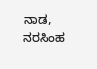ನಾಡ, ನರಸಿಂಹ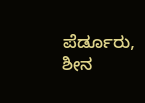ಪೆರ್ಡೂರು, ಶೀನ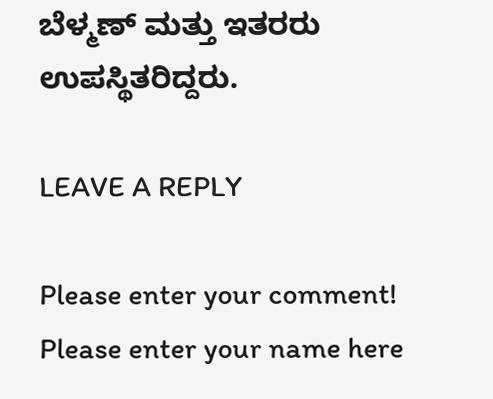ಬೆಳ್ಮಣ್ ಮತ್ತು ಇತರರು ಉಪಸ್ಥಿತರಿದ್ದರು.

LEAVE A REPLY

Please enter your comment!
Please enter your name here